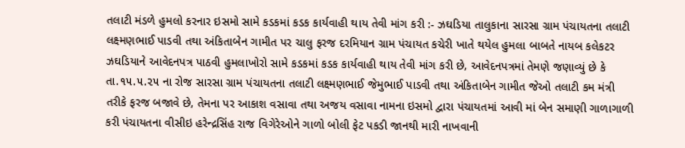તલાટી મંડળે હુમલો કરનાર ઇસમો સામે કડકમાં કડક કાર્યવાહી થાય તેવી માંગ કરી :- ઝઘડિયા તાલુકાના સારસા ગ્રામ પંચાયતના તલાટી લક્ષ્મણભાઈ પાડવી તથા અંકિતાબેન ગામીત પર ચાલુ ફરજ દરમિયાન ગ્રામ પંચાયત કચેરી ખાતે થયેલ હુમલા બાબતે નાયબ કલેકટર ઝઘડિયાને આવેદનપત્ર પાઠવી હુમલાખોરો સામે કડકમાં કડક કાર્યવાહી થાય તેવી માંગ કરી છે, આવેદનપત્રમાં તેમણે જણાવ્યું છે કે તા.૧૫.૫.૨૫ ના રોજ સારસા ગ્રામ પંચાયતના તલાટી લક્ષ્મણભાઈ જેમુભાઈ પાડવી તથા અંકિતાબેન ગામીત જેઓ તલાટી કમ મંત્રી તરીકે ફરજ બજાવે છે, તેમના પર આકાશ વસાવા તથા અજય વસાવા નામના ઇસમો દ્વારા પંચાયતમાં આવી માં બેન સમાણી ગાળાગાળી કરી પંચાયતના વીસીઇ હરેન્દ્રસિંહ રાજ વિગેરેઓને ગાળો બોલી ફેટ પકડી જાનથી મારી નાખવાની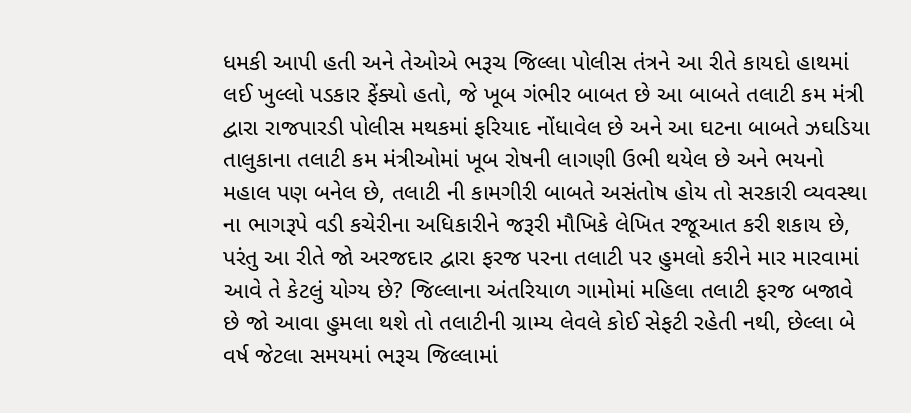ધમકી આપી હતી અને તેઓએ ભરૂચ જિલ્લા પોલીસ તંત્રને આ રીતે કાયદો હાથમાં લઈ ખુલ્લો પડકાર ફેંક્યો હતો, જે ખૂબ ગંભીર બાબત છે આ બાબતે તલાટી કમ મંત્રી દ્વારા રાજપારડી પોલીસ મથકમાં ફરિયાદ નોંધાવેલ છે અને આ ઘટના બાબતે ઝઘડિયા તાલુકાના તલાટી કમ મંત્રીઓમાં ખૂબ રોષની લાગણી ઉભી થયેલ છે અને ભયનો મહાલ પણ બનેલ છે, તલાટી ની કામગીરી બાબતે અસંતોષ હોય તો સરકારી વ્યવસ્થા ના ભાગરૂપે વડી કચેરીના અધિકારીને જરૂરી મૌખિકે લેખિત રજૂઆત કરી શકાય છે, પરંતુ આ રીતે જો અરજદાર દ્વારા ફરજ પરના તલાટી પર હુમલો કરીને માર મારવામાં આવે તે કેટલું યોગ્ય છે? જિલ્લાના અંતરિયાળ ગામોમાં મહિલા તલાટી ફરજ બજાવે છે જો આવા હુમલા થશે તો તલાટીની ગ્રામ્ય લેવલે કોઈ સેફટી રહેતી નથી, છેલ્લા બે વર્ષ જેટલા સમયમાં ભરૂચ જિલ્લામાં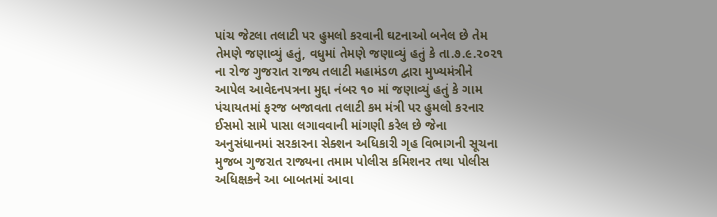પાંચ જેટલા તલાટી પર હુમલો કરવાની ઘટનાઓ બનેલ છે તેમ તેમણે જણાવ્યું હતું, વધુમાં તેમણે જણાવ્યું હતું કે તા.૭.૯.૨૦૨૧ ના રોજ ગુજરાત રાજ્ય તલાટી મહામંડળ દ્વારા મુખ્યમંત્રીને આપેલ આવેદનપત્રના મુદ્દા નંબર ૧૦ માં જણાવ્યું હતું કે ગામ પંચાયતમાં ફરજ બજાવતા તલાટી કમ મંત્રી પર હુમલો કરનાર ઈસમો સામે પાસા લગાવવાની માંગણી કરેલ છે જેના અનુસંધાનમાં સરકારના સેક્શન અધિકારી ગૃહ વિભાગની સૂચના મુજબ ગુજરાત રાજ્યના તમામ પોલીસ કમિશનર તથા પોલીસ અધિક્ષકને આ બાબતમાં આવા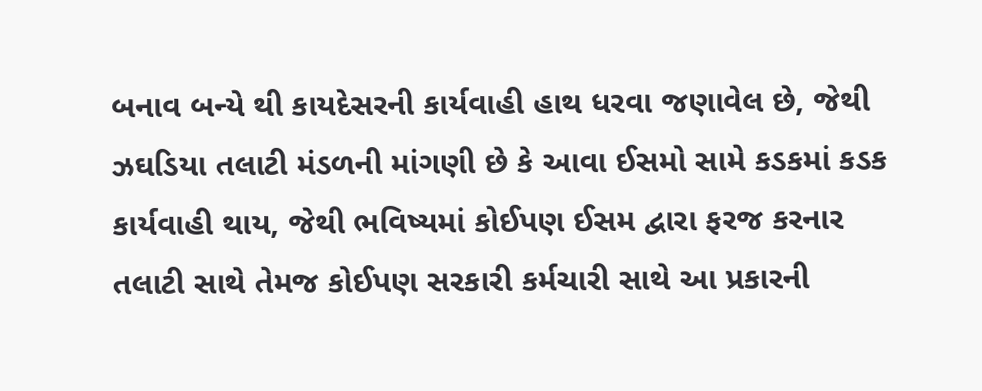બનાવ બન્યે થી કાયદેસરની કાર્યવાહી હાથ ધરવા જણાવેલ છે, જેથી ઝઘડિયા તલાટી મંડળની માંગણી છે કે આવા ઈસમો સામે કડકમાં કડક કાર્યવાહી થાય, જેથી ભવિષ્યમાં કોઈપણ ઈસમ દ્વારા ફરજ કરનાર તલાટી સાથે તેમજ કોઈપણ સરકારી કર્મચારી સાથે આ પ્રકારની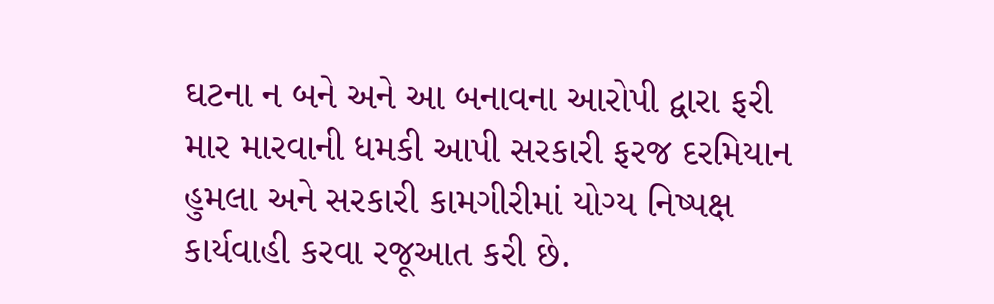ઘટના ન બને અને આ બનાવના આરોપી દ્વારા ફરી માર મારવાની ધમકી આપી સરકારી ફરજ દરમિયાન હુમલા અને સરકારી કામગીરીમાં યોગ્ય નિષ્પક્ષ કાર્યવાહી કરવા રજૂઆત કરી છે.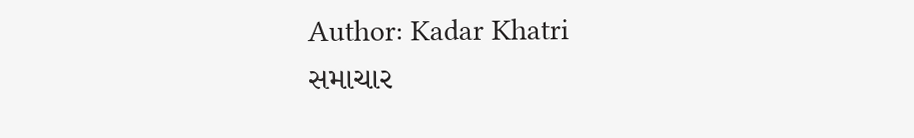Author: Kadar Khatri
સમાચાર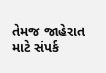તેમજ જાહેરાત માટે સંપર્ક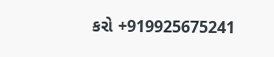કરો +919925675241